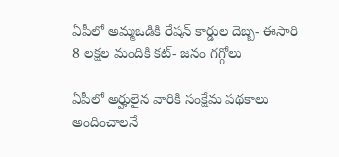ఏపీలో అమ్మఒడికి రేషన్‌ కార్డుల దెబ్బ- ఈసారి 8 లక్షల మందికి కట్‌- జనం గగ్గోలు

ఏపీలో అర్హులైన వారికి సంక్షేమ పథకాలు అందించాలనే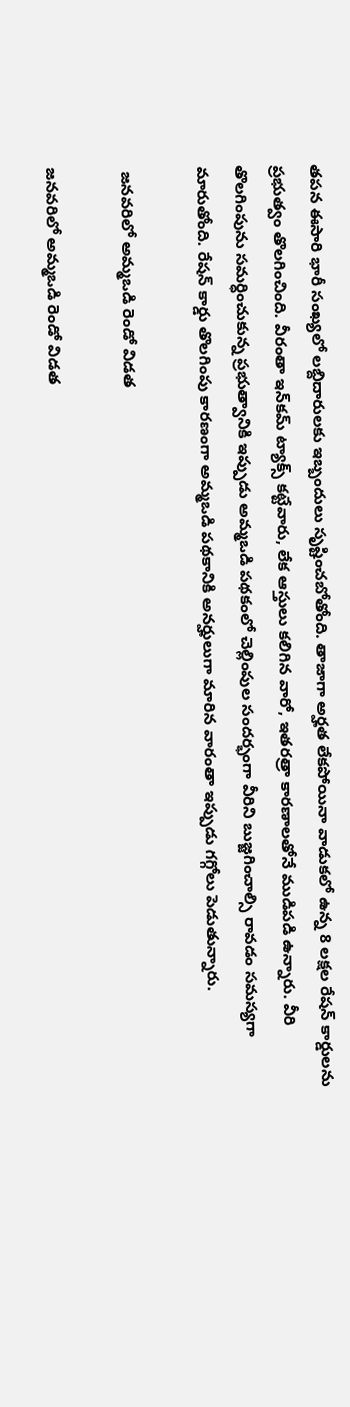తపన ఈసారి భారీ సంఖ్యలో లబ్దిదారులకు ఇబ్బందులు సృష్టించబోతోంది. తాజాగా అర్హత లేకపోయినా వాడుకలో ఉన్న 8 లక్షల రేషన్‌ కార్డులను ప్రభుత్వం తొలగించింది. వీరంతా ఇన్‌కమ్‌ ట్యాక్స్‌ కట్టేవారు, లేక ఆస్తులు కలిగిన వారో, ఇతరత్రా కారణాలతోనే ముడిపడి ఉన్నారు. వీరి తొలగింపును సమర్ధించుకున్న ప్రభుత్వానికి ఇప్పుడు అమ్మఒడి పథకంలో చెల్లింపుల సందర్భంగా వీరిని బుజ్జగించాల్సి రావడం సమస్యగా మారుతోంది. రేషన్‌ కార్డు తొలగింపు కారణంగా అమ్మఒడి పథకానికి అనర్హులుగా మారిన వారంతా ఇప్పుడు గగ్గోలు పెడుతున్నారు.

 జనవరిలో అమ్మఒడి రెండో విడత

జనవరిలో అమ్మఒడి రెండో విడత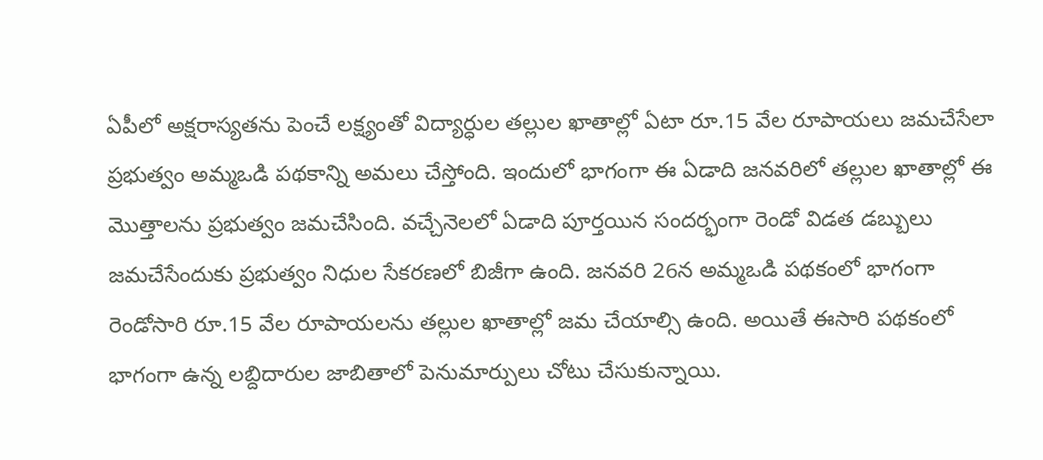ఏపీలో అక్షరాస్యతను పెంచే లక్ష్యంతో విద్యార్ధుల తల్లుల ఖాతాల్లో ఏటా రూ.15 వేల రూపాయలు జమచేసేలా ప్రభుత్వం అమ్మఒడి పథకాన్ని అమలు చేస్తోంది. ఇందులో భాగంగా ఈ ఏడాది జనవరిలో తల్లుల ఖాతాల్లో ఈ మొత్తాలను ప్రభుత్వం జమచేసింది. వచ్చేనెలలో ఏడాది పూర్తయిన సందర్భంగా రెండో విడత డబ్బులు జమచేసేందుకు ప్రభుత్వం నిధుల సేకరణలో బిజీగా ఉంది. జనవరి 26న అమ్మఒడి పథకంలో భాగంగా రెండోసారి రూ.15 వేల రూపాయలను తల్లుల ఖాతాల్లో జమ చేయాల్సి ఉంది. అయితే ఈసారి పథకంలో భాగంగా ఉన్న లబ్దిదారుల జాబితాలో పెనుమార్పులు చోటు చేసుకున్నాయి.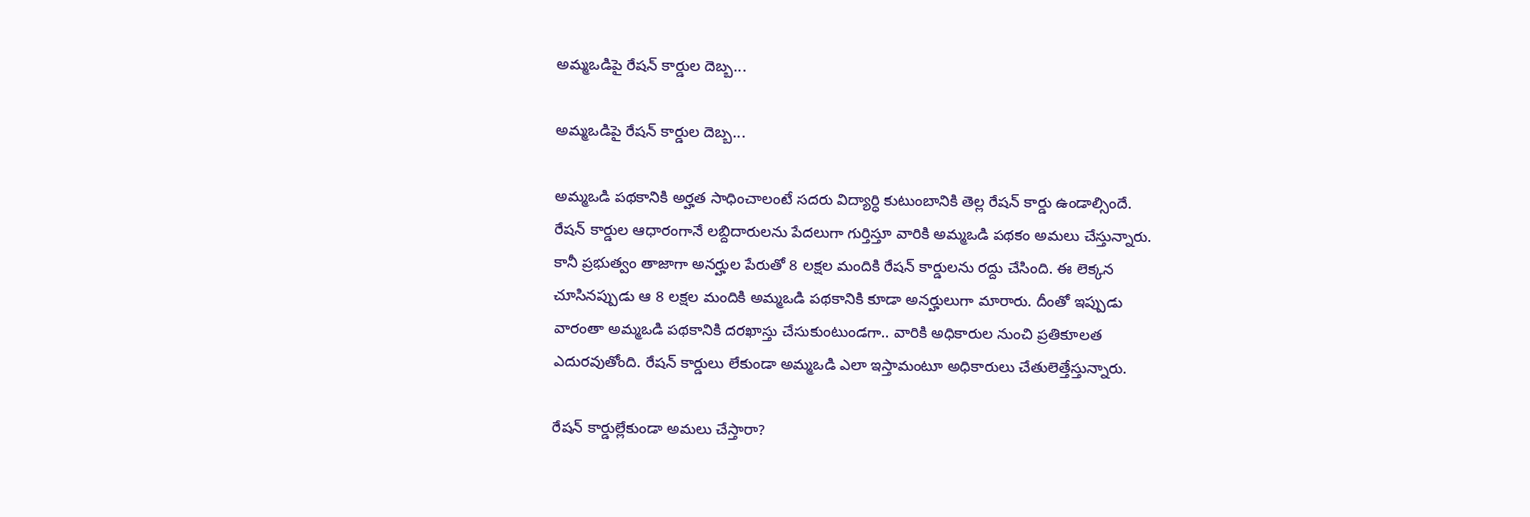అమ్మఒడిపై రేషన్‌ కార్డుల దెబ్బ...

అమ్మఒడిపై రేషన్‌ కార్డుల దెబ్బ...

అమ్మఒడి పథకానికి అర్హత సాధించాలంటే సదరు విద్యార్ధి కుటుంబానికి తెల్ల రేషన్‌ కార్డు ఉండాల్సిందే. రేషన్ కార్డుల ఆధారంగానే లబ్దిదారులను పేదలుగా గుర్తిస్తూ వారికి అమ్మఒడి పథకం అమలు చేస్తున్నారు. కానీ ప్రభుత్వం తాజాగా అనర్హుల పేరుతో 8 లక్షల మందికి రేషన్‌ కార్డులను రద్దు చేసింది. ఈ లెక్కన చూసినప్పుడు ఆ 8 లక్షల మందికి అమ్మఒడి పథకానికి కూడా అనర్హులుగా మారారు. దీంతో ఇప్పుడు వారంతా అమ్మఒడి పథకానికి దరఖాస్తు చేసుకుంటుండగా.. వారికి అధికారుల నుంచి ప్రతికూలత ఎదురవుతోంది. రేషన్‌ కార్డులు లేకుండా అమ్మఒడి ఎలా ఇస్తామంటూ అధికారులు చేతులెత్తేస్తున్నారు.

రేషన్‌ కార్డుల్లేకుండా అమలు చేస్తారా?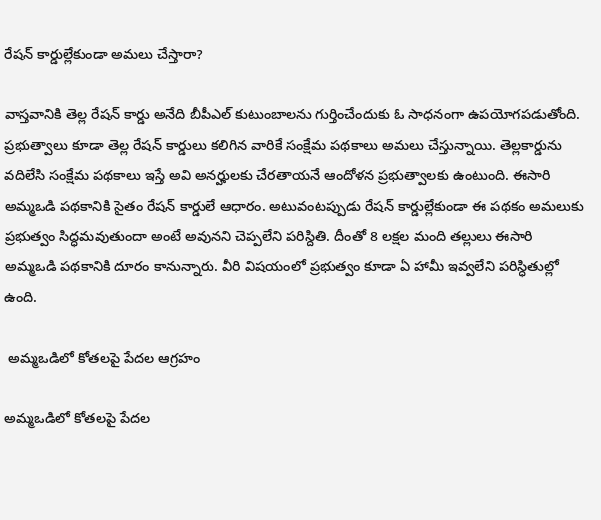రేషన్‌ కార్డుల్లేకుండా అమలు చేస్తారా?

వాస్తవానికి తెల్ల రేషన్‌ కార్డు అనేది బీపీఎల్‌ కుటుంబాలను గుర్తించేందుకు ఓ సాధనంగా ఉపయోగపడుతోంది. ప్రభుత్వాలు కూడా తెల్ల రేషన్‌ కార్డులు కలిగిన వారికే సంక్షేమ పథకాలు అమలు చేస్తున్నాయి. తెల్లకార్డును వదిలేసి సంక్షేమ పథకాలు ఇస్తే అవి అనర్హులకు చేరతాయనే ఆందోళన ప్రభుత్వాలకు ఉంటుంది. ఈసారి అమ్మఒడి పథకానికి సైతం రేషన్‌ కార్డులే ఆధారం. అటువంటప్పుడు రేషన్‌ కార్డుల్లేకుండా ఈ పథకం అమలుకు ప్రభుత్వం సిద్ధమవుతుందా అంటే అవునని చెప్పలేని పరిస్దితి. దీంతో 8 లక్షల మంది తల్లులు ఈసారి అమ్మఒడి పథకానికి దూరం కానున్నారు. వీరి విషయంలో ప్రభుత్వం కూడా ఏ హామీ ఇవ్వలేని పరిస్ధితుల్లో ఉంది.

 అమ్మఒడిలో కోతలపై పేదల ఆగ్రహం

అమ్మఒడిలో కోతలపై పేదల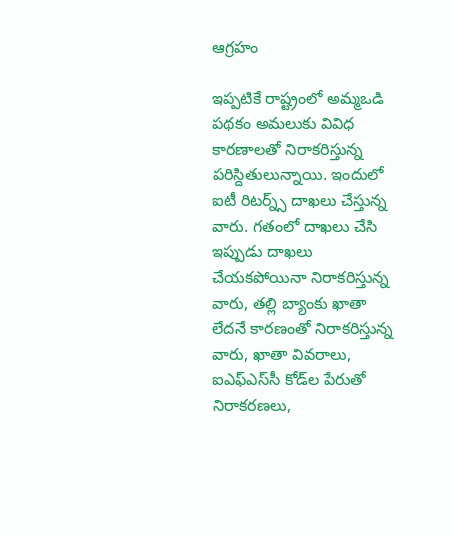ఆగ్రహం

ఇప్పటికే రాష్ట్రంలో అమ్మఒడి పథకం అమలుకు వివిధ కారణాలతో నిరాకరిస్తున్న పరిస్దితులున్నాయి. ఇందులో ఐటీ రిటర్న్స్ దాఖలు చేస్తున్న వారు. గతంలో దాఖలు చేసి ఇప్పుడు దాఖలు చేయకపోయినా నిరాకరిస్తున్న వారు, తల్లి బ్యాంకు ఖాతా లేదనే కారణంతో నిరాకరిస్తున్న వారు, ఖాతా వివరాలు, ఐఎఫ్‌ఎస్‌సీ కోడ్‌ల పేరుతో నిరాకరణలు,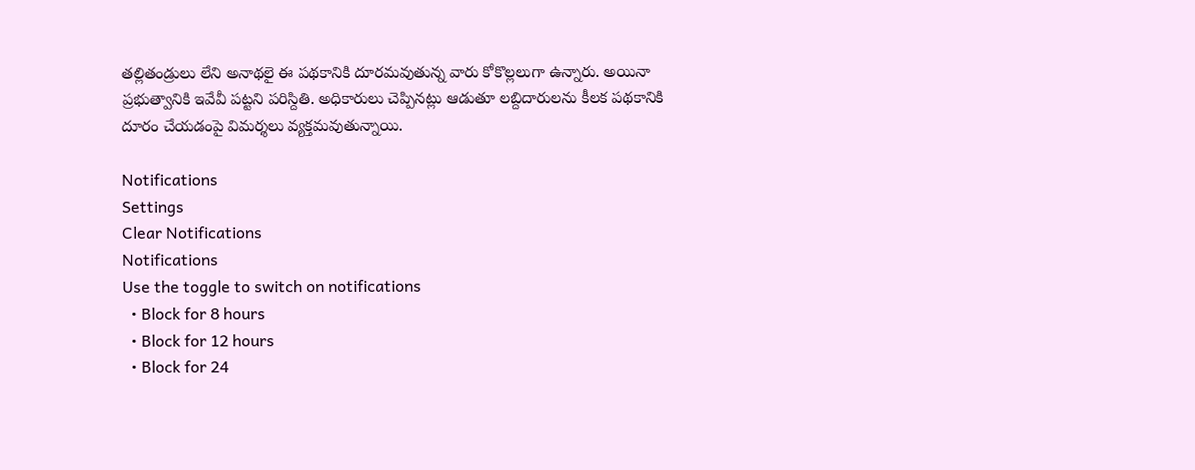తల్లితండ్రులు లేని అనాథలై ఈ పథకానికి దూరమవుతున్న వారు కోకొల్లలుగా ఉన్నారు. అయినా ప్రభుత్వానికి ఇవేవీ పట్టని పరిస్దితి. అధికారులు చెప్పినట్లు ఆడుతూ లబ్దిదారులను కీలక పథకానికి దూరం చేయడంపై విమర్శలు వ్యక్తమవుతున్నాయి.

Notifications
Settings
Clear Notifications
Notifications
Use the toggle to switch on notifications
  • Block for 8 hours
  • Block for 12 hours
  • Block for 24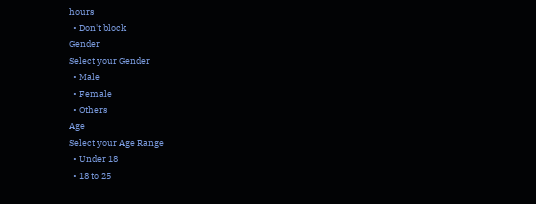hours
  • Don't block
Gender
Select your Gender
  • Male
  • Female
  • Others
Age
Select your Age Range
  • Under 18
  • 18 to 25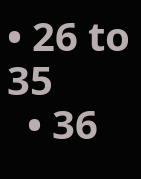• 26 to 35
  • 36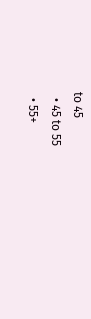to 45
  • 45 to 55
  • 55+